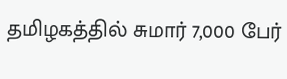தமிழகத்தில் சுமார் 7,000 பேர்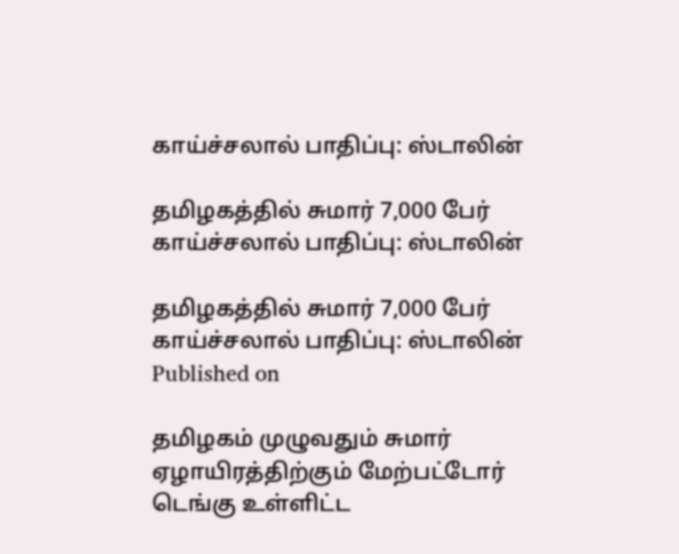காய்ச்சலால் பாதிப்பு: ஸ்டாலின்

தமிழகத்தில் சுமார் 7,000 பேர் காய்ச்சலால் பாதிப்பு: ஸ்டாலின்

தமிழகத்தில் சுமார் 7,000 பேர் காய்ச்சலால் பாதிப்பு: ஸ்டாலின்
Published on

தமிழகம் முழுவதும் சுமார் ஏழாயிரத்திற்கும் மேற்பட்டோர் டெங்கு உள்ளிட்ட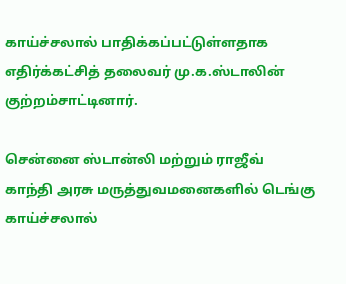காய்ச்சலால் பாதிக்கப்பட்டுள்ளதாக எதிர்க்கட்சித் தலைவர் மு.க.ஸ்டாலின் குற்றம்சாட்டினார்.

சென்னை ஸ்டான்லி மற்றும் ராஜீவ் காந்தி அரசு மருத்துவமனைகளில் டெங்கு காய்ச்சலால்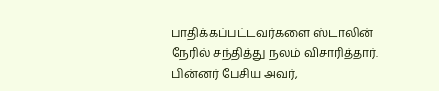பாதிக்கப்பட்டவர்களை ஸ்டாலின் நேரில் சந்தித்து நலம் விசாரித்தார். பின்னர் பேசிய அவர்,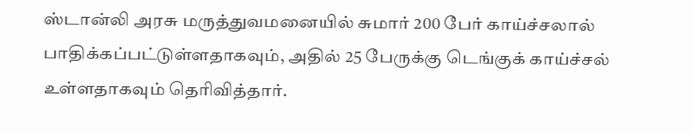ஸ்டான்லி அரசு மருத்துவமனையில் சுமார் 200 பேர் காய்ச்சலால் பாதிக்கப்பட்டுள்ளதாகவும், அதில் 25 பேருக்கு டெங்குக் காய்ச்சல் உள்ளதாகவும் தெரிவித்தார்.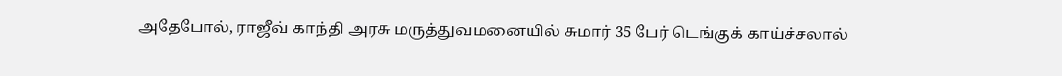அதேபோல், ராஜீவ் காந்தி அரசு மருத்துவமனையில் சுமார் 35 பேர் டெங்குக் காய்ச்சலால்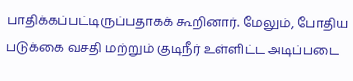பாதிக்கப்பட்டிருப்பதாகக் கூறினார். மேலும், போதிய படுக்கை வசதி மற்றும் குடிநீர் உள்ளிட்ட அடிப்படை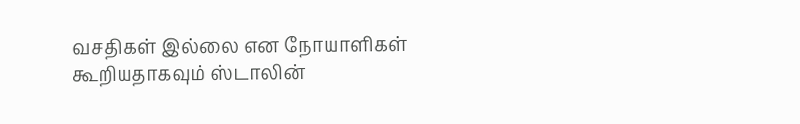வசதிகள் இல்லை என நோயாளிகள் கூறியதாகவும் ஸ்டாலின்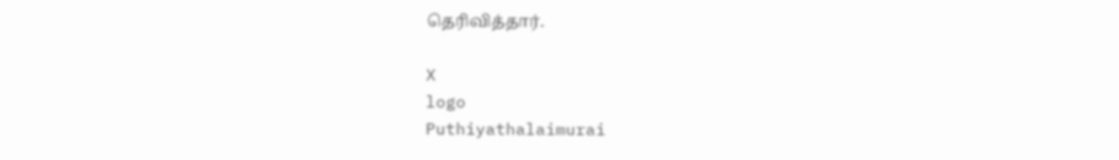தெரிவித்தார்.

X
logo
Puthiyathalaimurai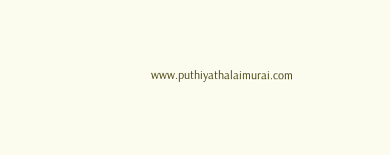www.puthiyathalaimurai.com